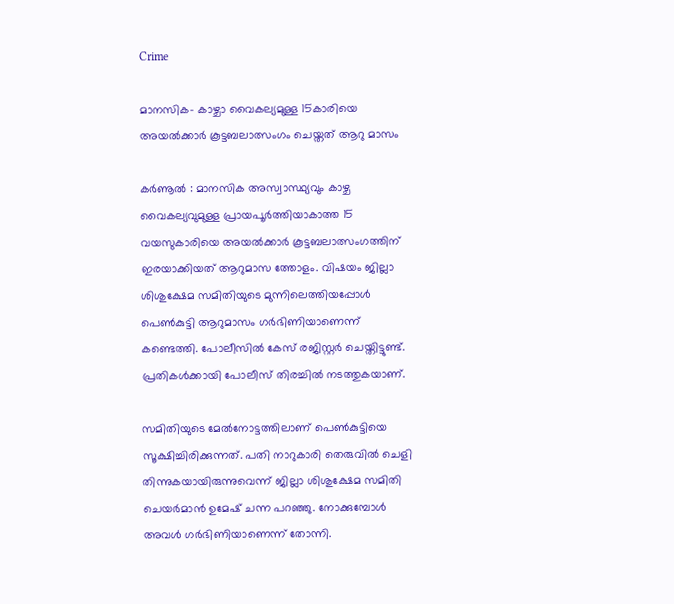Crime

മാനസിക- കാഴ്ചാ വൈകല്യമുള്ള 15കാരിയെ അയല്‍ക്കാര്‍ കൂട്ടബലാത്സംഗം ചെയ്തത് ആറു മാസം

കര്‍ണൂല്‍ : മാനസിക അസ്വാസ്ഥ്യവും കാഴ്ച വൈകല്യവുമുള്ള പ്രായപൂര്‍ത്തിയാകാത്ത 15 വയസുകാരിയെ അയല്‍ക്കാര്‍ കൂട്ടബലാത്സംഗത്തിന് ഇരയാക്കിയത് ആറുമാസ ത്തോളം. വിഷയം ജില്ലാ ശിശുക്ഷേമ സമിതിയുടെ മുന്നിലെത്തിയപ്പോള്‍ പെണ്‍കുട്ടി ആറുമാസം ഗര്‍ഭിണിയാണെന്ന് കണ്ടെത്തി. പോലീസില്‍ കേസ് രജിസ്റ്റര്‍ ചെയ്തിട്ടുണ്ട്. പ്രതികള്‍ക്കായി പോലീസ് തിരച്ചില്‍ നടത്തുകയാണ്.

സമിതിയുടെ മേല്‍നോട്ടത്തിലാണ് പെണ്‍കുട്ടിയെ സൂക്ഷിച്ചിരിക്കുന്നത്. പതി നാറുകാരി തെരുവില്‍ ചെളി തിന്നുകയായിരുന്നുവെന്ന് ജില്ലാ ശിശുക്ഷേമ സമിതി ചെയര്‍മാന്‍ ഉമേഷ് ചന്ന പറഞ്ഞു. നോക്കുമ്പോള്‍ അവള്‍ ഗര്‍ഭിണിയാണെന്ന് തോന്നി.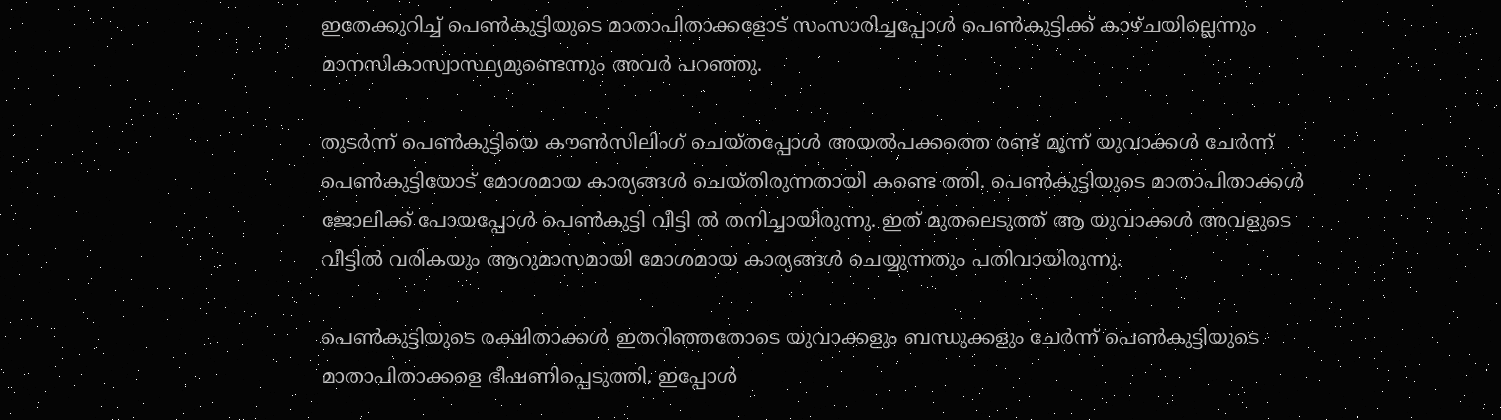ഇതേക്കുറിച്ച് പെണ്‍കുട്ടിയുടെ മാതാപിതാക്കളോട് സംസാരിച്ചപ്പോള്‍ പെണ്‍കുട്ടിക്ക് കാഴ്ചയില്ലെന്നും മാനസികാസ്വാസ്ഥ്യമുണ്ടെന്നും അവര്‍ പറഞ്ഞു.

തുടര്‍ന്ന് പെണ്‍കുട്ടിയെ കൗണ്‍സിലിംഗ് ചെയ്തപ്പോള്‍ അയല്‍പക്കത്തെ രണ്ട് മൂന്ന് യുവാക്കള്‍ ചേര്‍ന്ന് പെണ്‍കുട്ടിയോട് മോശമായ കാര്യങ്ങള്‍ ചെയ്തിരുന്നതായി കണ്ടെ ത്തി. പെണ്‍കുട്ടിയുടെ മാതാപിതാക്കള്‍ ജോലിക്ക് പോയപ്പോള്‍ പെണ്‍കുട്ടി വീട്ടി ല്‍ തനിച്ചായിരുന്നു. ഇത് മുതലെടുത്ത് ആ യുവാക്കള്‍ അവളുടെ വീട്ടില്‍ വരികയും ആറുമാസമായി മോശമായ കാര്യങ്ങള്‍ ചെയ്യുന്നതും പതിവായിരുന്നു.

പെണ്‍കുട്ടിയുടെ രക്ഷിതാക്കള്‍ ഇതറിഞ്ഞതോടെ യുവാക്കളും ബന്ധുക്കളും ചേര്‍ന്ന് പെണ്‍കുട്ടിയുടെ മാതാപിതാക്കളെ ഭീഷണിപ്പെടുത്തി. ഇപ്പോള്‍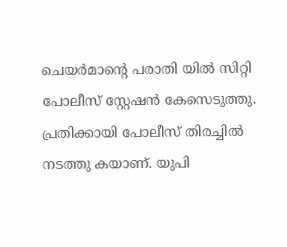ചെയര്‍മാന്റെ പരാതി യില്‍ സിറ്റി പോലീസ് സ്റ്റേഷന്‍ കേസെടുത്തു. പ്രതിക്കായി പോലീസ് തിരച്ചില്‍ നടത്തു കയാണ്. യുപി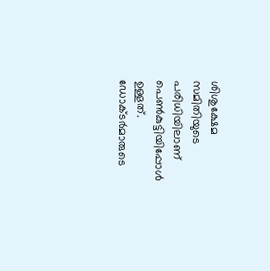ശിശുക്ഷേമ സമിതിയുടെ പരിധിയിലാണ് പെണ്‍കുട്ടിയിപ്പോള്‍ ഉള്ളത്. ഡോക്ടര്‍മാരുടെ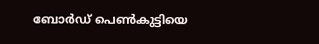ബോര്‍ഡ് പെണ്‍കുട്ടിയെ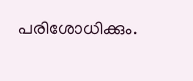പരിശോധിക്കും.